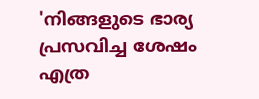'നിങ്ങളുടെ ഭാര്യ പ്രസവിച്ച ശേഷം എത്ര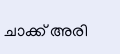ചാക്ക് അരി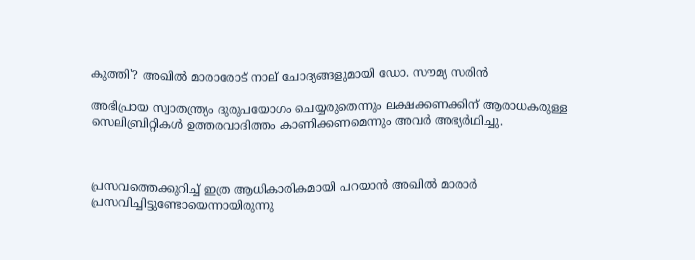കുത്തി'? അഖില്‍ മാരാരോട് നാല് ചോദ്യങ്ങളുമായി ഡോ. സൗമ്യ സരിന്‍

അഭിപ്രായ സ്വാതന്ത്ര്യം ദുരുപയോഗം ചെയ്യരുതെന്നും ലക്ഷക്കണക്കിന് ആരാധകരുള്ള സെലിബ്രിറ്റികള്‍ ഉത്തരവാദിത്തം കാണിക്കണമെന്നും അവര്‍ അഭ്യര്‍ഥിച്ചു.



പ്രസവത്തെക്കുറിച്ച് ഇത്ര ആധികാരികമായി പറയാന്‍ അഖില്‍ മാരാര്‍ പ്രസവിച്ചിട്ടുണ്ടോയെന്നായിരുന്നു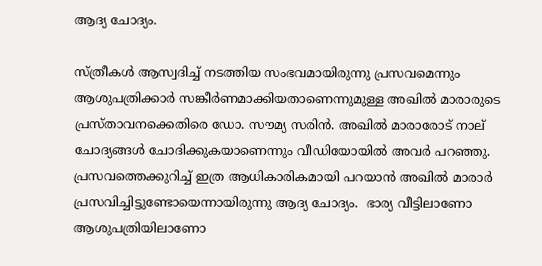ആദ്യ ചോദ്യം.

സ്ത്രീകള്‍ ആസ്വദിച്ച് നടത്തിയ സംഭവമായിരുന്നു പ്രസവമെന്നും ആശുപത്രിക്കാര്‍ സങ്കീര്‍ണമാക്കിയതാണെന്നുമുള്ള അഖില്‍ മാരാരുടെ പ്രസ്താവനക്കെതിരെ ഡോ. സൗമ്യ സരിന്‍. അഖില്‍ മാരാരോട് നാല് ചോദ്യങ്ങള്‍ ചോദിക്കുകയാണെന്നും വീഡിയോയില്‍ അവര്‍ പറഞ്ഞു. പ്രസവത്തെക്കുറിച്ച് ഇത്ര ആധികാരികമായി പറയാന്‍ അഖില്‍ മാരാര്‍ പ്രസവിച്ചിട്ടുണ്ടോയെന്നായിരുന്നു ആദ്യ ചോദ്യം.  ഭാര്യ വീട്ടിലാണോ ആശുപത്രിയിലാണോ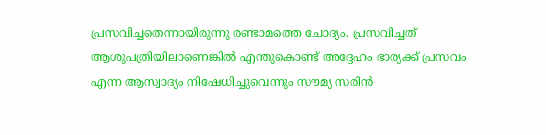പ്രസവിച്ചതെന്നായിരുന്നു രണ്ടാമത്തെ ചോദ്യം. പ്രസവിച്ചത് ആശുപത്രിയിലാണെങ്കില്‍ എന്തുകൊണ്ട് അദ്ദേഹം ഭാര്യക്ക് പ്രസവം എന്ന ആസ്വാദ്യം നിഷേധിച്ചുവെന്നും സൗമ്യ സരിന്‍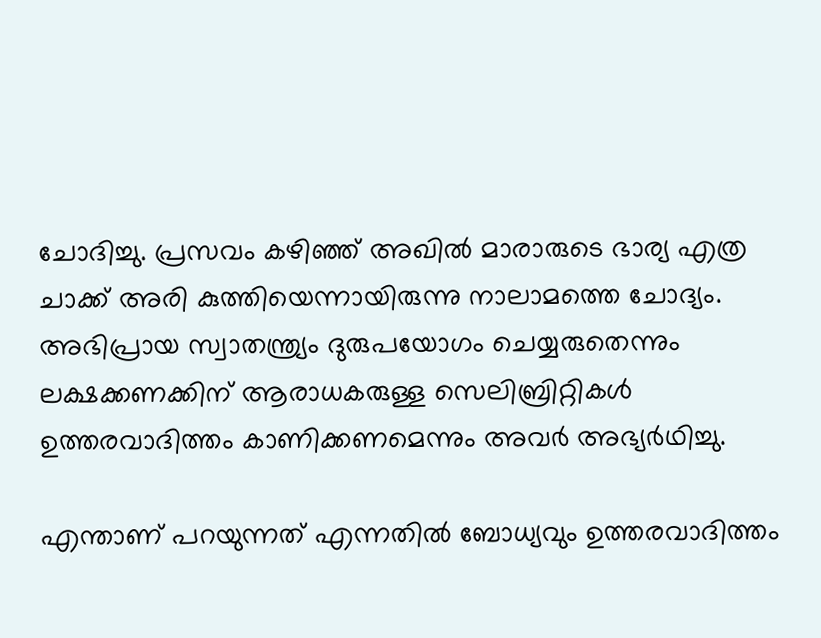ചോദിച്ചു. പ്രസവം കഴിഞ്ഞ് അഖില്‍ മാരാരുടെ ഭാര്യ എത്ര ചാക്ക് അരി കുത്തിയെന്നായിരുന്നു നാലാമത്തെ ചോദ്യം. അഭിപ്രായ സ്വാതന്ത്ര്യം ദുരുപയോഗം ചെയ്യരുതെന്നും ലക്ഷക്കണക്കിന് ആരാധകരുള്ള സെലിബ്രിറ്റികള്‍ ഉത്തരവാദിത്തം കാണിക്കണമെന്നും അവര്‍ അഭ്യര്‍ഥിച്ചു.

എന്താണ് പറയുന്നത് എന്നതില്‍ ബോധ്യവും ഉത്തരവാദിത്തം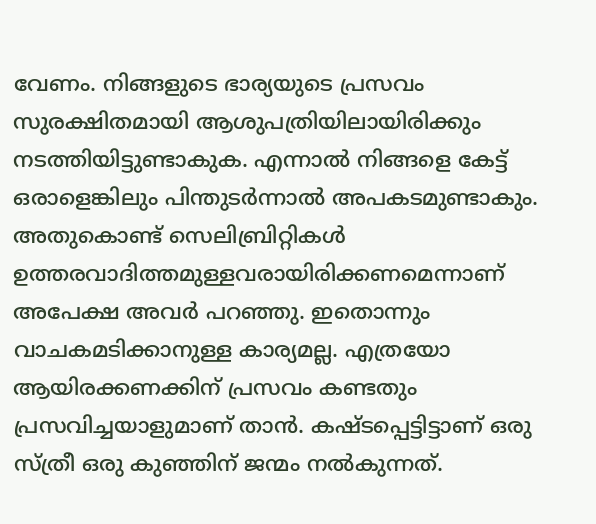വേണം. നിങ്ങളുടെ ഭാര്യയുടെ പ്രസവം സുരക്ഷിതമായി ആശുപത്രിയിലായിരിക്കും നടത്തിയിട്ടുണ്ടാകുക. എന്നാല്‍ നിങ്ങളെ കേട്ട് ഒരാളെങ്കിലും പിന്തുടര്‍ന്നാല്‍ അപകടമുണ്ടാകും. അതുകൊണ്ട് സെലിബ്രിറ്റികള്‍ ഉത്തരവാദിത്തമുള്ളവരായിരിക്കണമെന്നാണ് അപേക്ഷ അവര്‍ പറഞ്ഞു. ഇതൊന്നും വാചകമടിക്കാനുള്ള കാര്യമല്ല. എത്രയോ ആയിരക്കണക്കിന് പ്രസവം കണ്ടതും പ്രസവിച്ചയാളുമാണ് താന്‍. കഷ്ടപ്പെട്ടിട്ടാണ് ഒരു സ്ത്രീ ഒരു കുഞ്ഞിന് ജന്മം നല്‍കുന്നത്.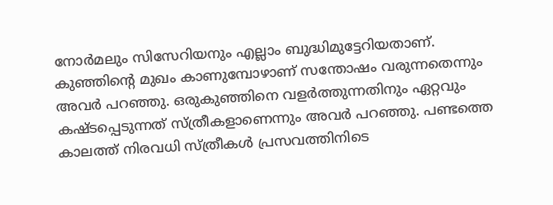നോര്‍മലും സിസേറിയനും എല്ലാം ബുദ്ധിമുട്ടേറിയതാണ്. കുഞ്ഞിന്റെ മുഖം കാണുമ്പോഴാണ് സന്തോഷം വരുന്നതെന്നും അവര്‍ പറഞ്ഞു. ഒരുകുഞ്ഞിനെ വളര്‍ത്തുന്നതിനും ഏറ്റവും കഷ്ടപ്പെടുന്നത് സ്ത്രീകളാണെന്നും അവര്‍ പറഞ്ഞു. പണ്ടത്തെ കാലത്ത് നിരവധി സ്ത്രീകള്‍ പ്രസവത്തിനിടെ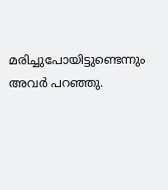മരിച്ചുപോയിട്ടുണ്ടെന്നും അവര്‍ പറഞ്ഞു.